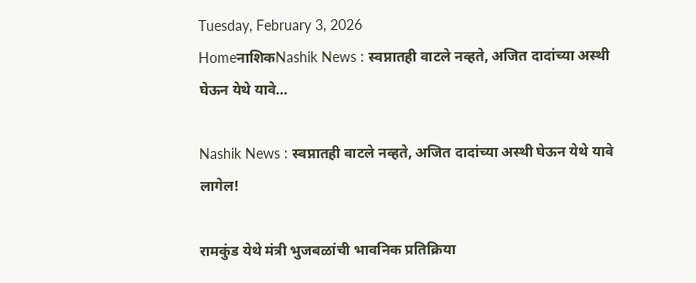Tuesday, February 3, 2026
HomeनाशिकNashik News : स्वप्नातही वाटले नव्हते, अजित दादांच्या अस्थी घेऊन येथे यावे...

Nashik News : स्वप्नातही वाटले नव्हते, अजित दादांच्या अस्थी घेऊन येथे यावे लागेल!

रामकुंड येथे मंत्री भुजबळांची भावनिक प्रतिक्रिया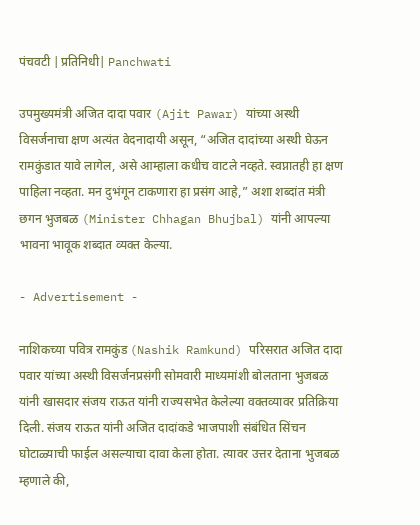पंचवटी |प्रतिनिधी| Panchwati

उपमुख्यमंत्री अजित दादा पवार (Ajit Pawar) यांच्या अस्थी विसर्जनाचा क्षण अत्यंत वेदनादायी असून, “अजित दादांच्या अस्थी घेऊन रामकुंडात यावे लागेल, असे आम्हाला कधीच वाटले नव्हते. स्वप्नातही हा क्षण पाहिला नव्हता. मन दुभंगून टाकणारा हा प्रसंग आहे,” अशा शब्दांत मंत्री छगन भुजबळ (Minister Chhagan Bhujbal) यांनी आपल्या भावना भावूक शब्दात व्यक्त केल्या.

- Advertisement -

नाशिकच्या पवित्र रामकुंड (Nashik Ramkund) परिसरात अजित दादा पवार यांच्या अस्थी विसर्जनप्रसंगी सोमवारी माध्यमांशी बोलताना भुजबळ यांनी खासदार संजय राऊत यांनी राज्यसभेत केलेल्या वक्तव्यावर प्रतिक्रिया दिली. संजय राऊत यांनी अजित दादांकडे भाजपाशी संबंधित सिंचन घोटाळ्याची फाईल असल्याचा दावा केला होता. त्यावर उत्तर देताना भुजबळ म्हणाले की,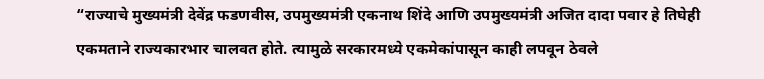“राज्याचे मुख्यमंत्री देवेंद्र फडणवीस, उपमुख्यमंत्री एकनाथ शिंदे आणि उपमुख्यमंत्री अजित दादा पवार हे तिघेही एकमताने राज्यकारभार चालवत होते. त्यामुळे सरकारमध्ये एकमेकांपासून काही लपवून ठेवले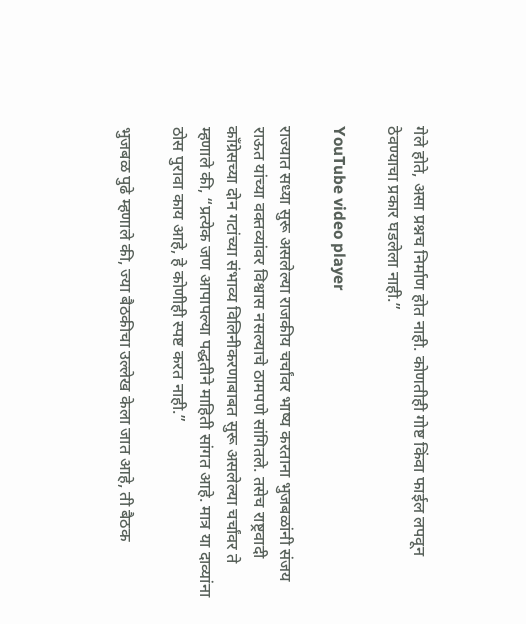गेले होते, असा प्रश्नच निर्माण होत नाही. कोणतीही गोष्ट किंवा फाईल लपवून ठेवण्याचा प्रकार घडलेला नाही.”

YouTube video player

राज्यात सध्या सुरू असलेल्या राजकीय चर्चांवर भाष्य करताना भुजबळांनी संजय राऊत यांच्या वक्तव्यांवर विश्वास नसल्याचे ठामपणे सांगितले. तसेच राष्ट्रवादी काँग्रेसच्या दोन गटांच्या संभाव्य विलिनीकरणाबाबत सुरू असलेल्या चर्चांवर ते म्हणाले की, “प्रत्येक जण आपापल्या पद्धतीने माहिती सांगत आहे. मात्र या दाव्यांना ठोस पुरावा काय आहे, हे कोणीही स्पष्ट करत नाही.”

भुजबळ पुढे म्हणाले की, ज्या बैठकीचा उल्लेख केला जात आहे, ती बैठक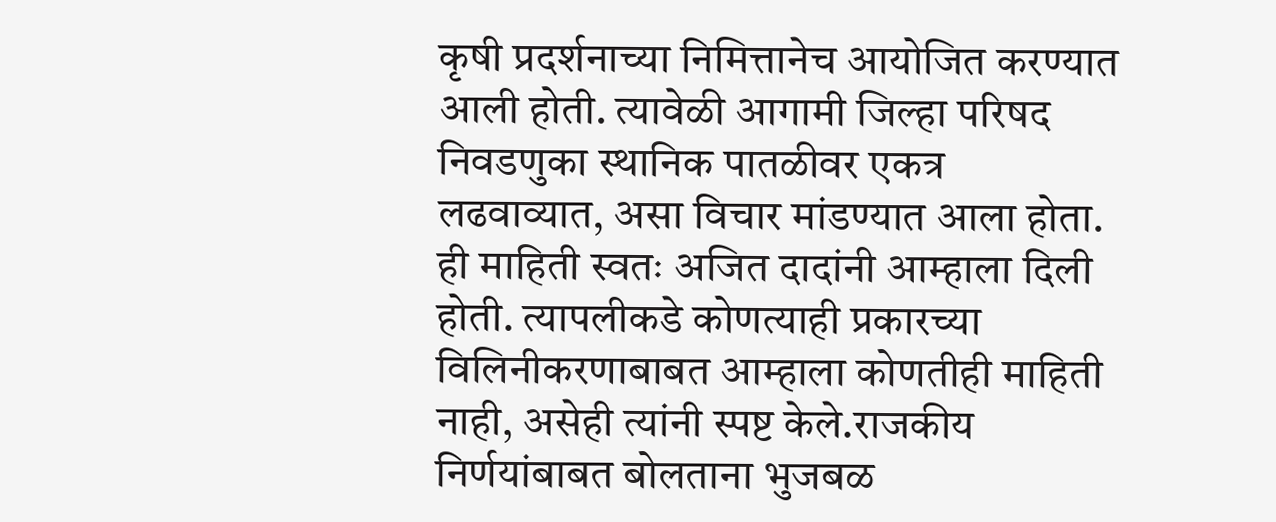कृषी प्रदर्शनाच्या निमित्तानेच आयोजित करण्यात आली होती. त्यावेळी आगामी जिल्हा परिषद निवडणुका स्थानिक पातळीवर एकत्र लढवाव्यात, असा विचार मांडण्यात आला होता. ही माहिती स्वतः अजित दादांनी आम्हाला दिली होती. त्यापलीकडे कोणत्याही प्रकारच्या विलिनीकरणाबाबत आम्हाला कोणतीही माहिती नाही, असेही त्यांनी स्पष्ट केले.राजकीय निर्णयांबाबत बोलताना भुजबळ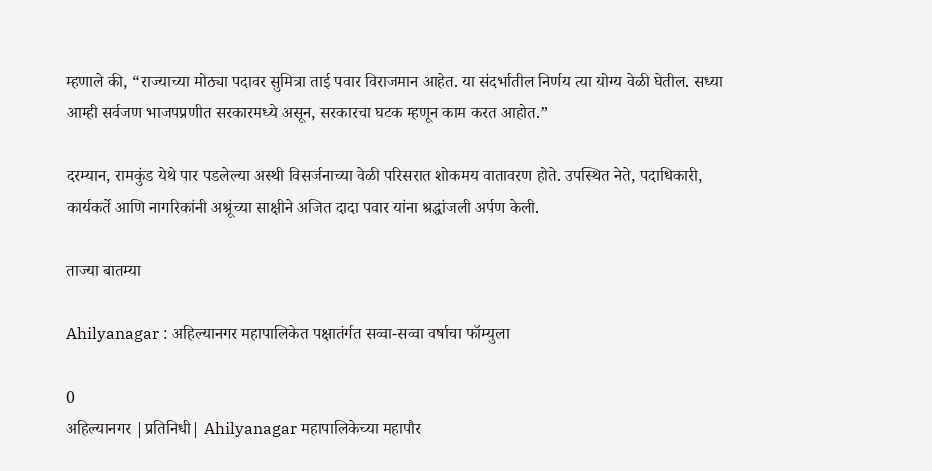म्हणाले की, “राज्याच्या मोठ्या पदावर सुमित्रा ताई पवार विराजमान आहेत. या संदर्भातील निर्णय त्या योग्य वेळी घेतील. सध्या आम्ही सर्वजण भाजपप्रणीत सरकारमध्ये असून, सरकारचा घटक म्हणून काम करत आहोत.”

दरम्यान, रामकुंड येथे पार पडलेल्या अस्थी विसर्जनाच्या वेळी परिसरात शोकमय वातावरण होते. उपस्थित नेते, पदाधिकारी, कार्यकर्ते आणि नागरिकांनी अश्रूंच्या साक्षीने अजित दादा पवार यांना श्रद्धांजली अर्पण केली.

ताज्या बातम्या

Ahilyanagar : अहिल्यानगर महापालिकेत पक्षातंर्गत सव्वा-सव्वा वर्षाचा फॉम्युला

0
अहिल्यानगर |प्रतिनिधी| Ahilyanagar महापालिकेच्या महापौर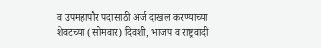व उपमहापौर पदासाठी अर्ज दाखल करण्याच्या शेवटच्या (सोमवार) दिवशी, भाजप व राष्ट्रवादी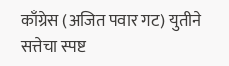काँग्रेस (अजित पवार गट) युतीने सत्तेचा स्पष्ट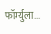फॉर्म्युला...